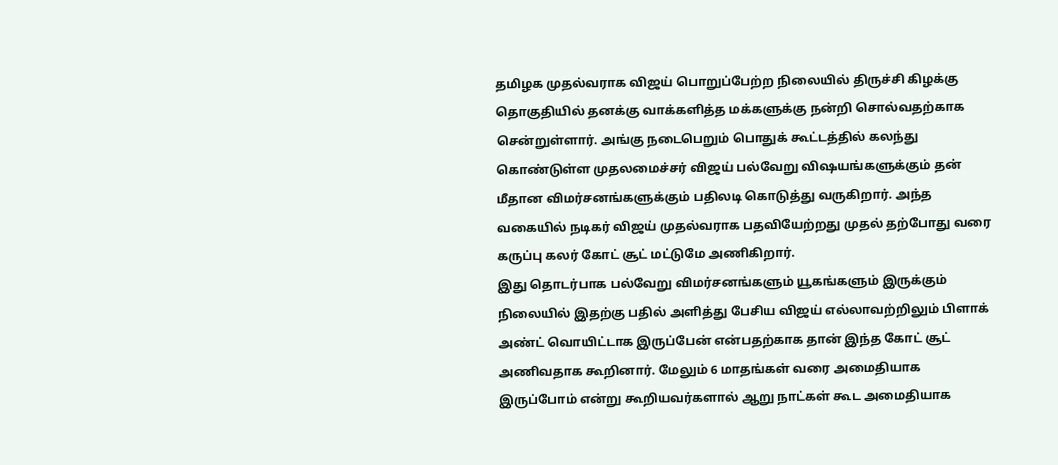தமிழக முதல்வராக விஜய் பொறுப்பேற்ற நிலையில் திருச்சி கிழக்கு தொகுதியில் தனக்கு வாக்களித்த மக்களுக்கு நன்றி சொல்வதற்காக சென்றுள்ளார். அங்கு நடைபெறும் பொதுக் கூட்டத்தில் கலந்து கொண்டுள்ள முதலமைச்சர் விஜய் பல்வேறு விஷயங்களுக்கும் தன் மீதான விமர்சனங்களுக்கும் பதிலடி கொடுத்து வருகிறார். அந்த வகையில் நடிகர் விஜய் முதல்வராக பதவியேற்றது முதல் தற்போது வரை கருப்பு கலர் கோட் சூட் மட்டுமே அணிகிறார்.
இது தொடர்பாக பல்வேறு விமர்சனங்களும் யூகங்களும் இருக்கும் நிலையில் இதற்கு பதில் அளித்து பேசிய விஜய் எல்லாவற்றிலும் பிளாக் அண்ட் வொயிட்டாக இருப்பேன் என்பதற்காக தான் இந்த கோட் சூட் அணிவதாக கூறினார். மேலும் 6 மாதங்கள் வரை அமைதியாக இருப்போம் என்று கூறியவர்களால் ஆறு நாட்கள் கூட அமைதியாக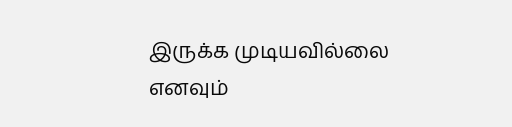இருக்க முடியவில்லை எனவும்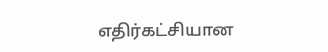எதிர்கட்சியான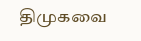திமுகவை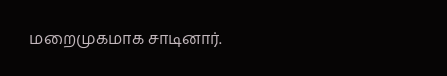மறைமுகமாக சாடினார்.